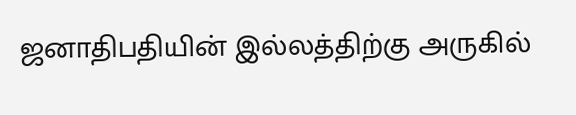ஜனாதிபதியின் இல்லத்திற்கு அருகில்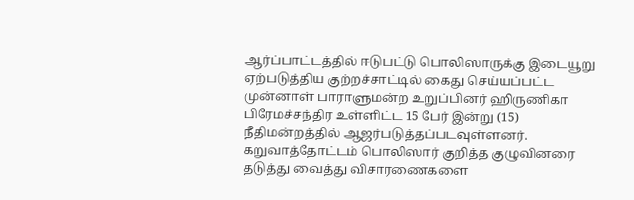ஆர்ப்பாட்டத்தில் ஈடுபட்டு பொலிஸாருக்கு இடையூறு ஏற்படுத்திய குற்றச்சாட்டில் கைது செய்யப்பட்ட முன்னாள் பாராளுமன்ற உறுப்பினர் ஹிருணிகா பிரேமச்சந்திர உள்ளிட்ட 15 பேர் இன்று (15) நீதிமன்றத்தில் ஆஜர்படுத்தப்படவுள்ளனர்.
கறுவாத்தோட்டம் பொலிஸார் குறித்த குழுவினரை தடுத்து வைத்து விசாரணைகளை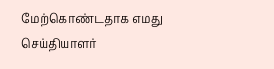மேற்கொண்டதாக எமது செய்தியாளர்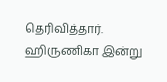தெரிவித்தார்.
ஹிருணிகா இன்று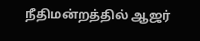நீதிமன்றத்தில் ஆஜர்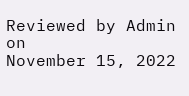Reviewed by Admin
on
November 15, 2022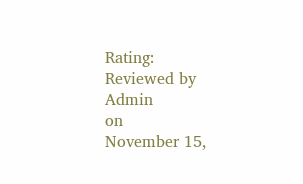Rating:
Reviewed by Admin
on
November 15,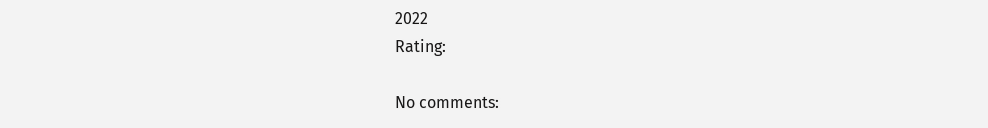2022
Rating:

No comments: